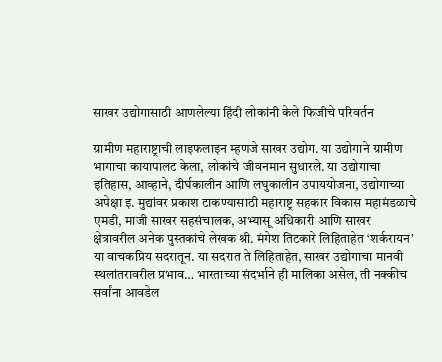साखर उद्योगासाठी आणलेल्या हिंदी लोकांनी केले फिजीचे परिवर्तन

ग्रामीण महाराष्ट्राची लाइफलाइन म्हणजे साखर उद्योग. या उद्योगाने ग्रामीण भागाचा कायापालट केला, लोकांचे जीवनमान सुधारले. या उद्योगाचा इतिहास, आव्हाने, दीर्घकालीन आणि लघुकालीन उपाययोजना, उद्योगाच्या अपेक्षा इ. मुद्यांवर प्रकाश टाकण्यासाठी महाराष्ट्र सहकार विकास महामंडळाचे एमडी, माजी साखर सहसंचालक, अभ्यासू अधिकारी आणि साखर क्षेत्रावरील अनेक पुस्तकांचे लेखक श्री. मंगेश तिटकारे लिहिताहेत ‘शर्करायन’ या वाचकप्रिय सदरातून. या सदरात ते लिहिताहेत, साखर उद्योगाचा मानवी स्थलांतरावरील प्रभाव… भारताच्या संदर्भाने ही मालिका असेल, ती नक्कीच सर्वांना आवडेल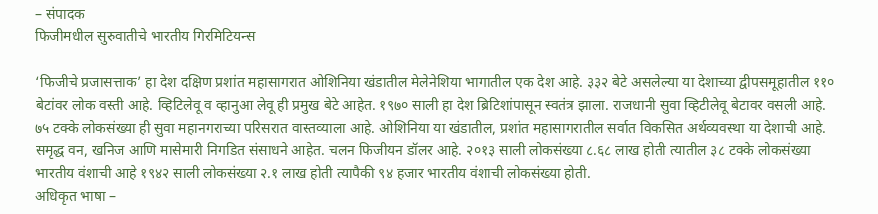– संपादक
फिजीमधील सुरुवातीचे भारतीय गिरमिटियन्स

‘फिजीचे प्रजासत्ताक’ हा देश दक्षिण प्रशांत महासागरात ओशिनिया खंडातील मेलेनेशिया भागातील एक देश आहे. ३३२ बेटे असलेल्या या देशाच्या द्वीपसमूहातील ११० बेटांवर लोक वस्ती आहे. व्हिटिलेवू व व्हानुआ लेवू ही प्रमुख बेटे आहेत. १९७० साली हा देश ब्रिटिशांपासून स्वतंत्र झाला. राजधानी सुवा व्हिटीलेवू बेटावर वसली आहे. ७५ टक्के लोकसंख्या ही सुवा महानगराच्या परिसरात वास्तव्याला आहे. ओशिनिया या खंडातील, प्रशांत महासागरातील सर्वात विकसित अर्थव्यवस्था या देशाची आहे. समृद्ध वन, खनिज आणि मासेमारी निगडित संसाधने आहेत. चलन फिजीयन डॉलर आहे. २०१३ साली लोकसंख्या ८.६८ लाख होती त्यातील ३८ टक्के लोकसंख्या भारतीय वंशाची आहे १९४२ साली लोकसंख्या २.१ लाख होती त्यापैकी ९४ हजार भारतीय वंशाची लोकसंख्या होती.
अधिकृत भाषा –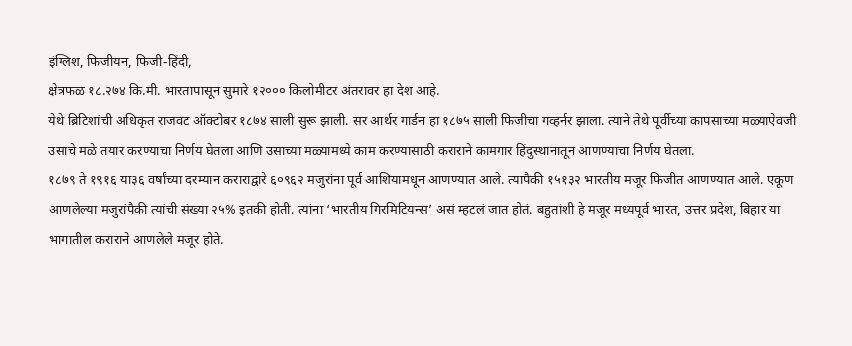इंग्लिश, फिजीयन, फिजी-हिंदी,
क्षेत्रफळ १८.२७४ कि.मी. भारतापासून सुमारे १२००० किलोमीटर अंतरावर हा देश आहे.
येथे ब्रिटिशांची अधिकृत राजवट ऑक्टोबर १८७४ साली सुरू झाली. सर आर्थर गार्डन हा १८७५ साली फिजीचा गव्हर्नर झाला. त्याने तेथे पूर्वीच्या कापसाच्या मळ्याऐवजी उसाचे मळे तयार करण्याचा निर्णय घेतला आणि उसाच्या मळ्यामध्ये काम करण्यासाठी कराराने कामगार हिंदुस्थानातून आणण्याचा निर्णय घेतला.
१८७९ ते १९१६ या३६ वर्षांच्या दरम्यान कराराद्वारे ६०९६२ मजुरांना पूर्व आशियामधून आणण्यात आले. त्यापैकी १५१३२ भारतीय मजूर फिजीत आणण्यात आले. एकूण आणलेल्या मजुरांपैकी त्यांची संख्या २५% इतकी होती. त्यांना ‘भारतीय गिरमिटियन्स’ असं म्हटलं जात होतं. बहुतांशी हे मजूर मध्यपूर्व भारत, उत्तर प्रदेश, बिहार या भागातील कराराने आणलेले मजूर होते.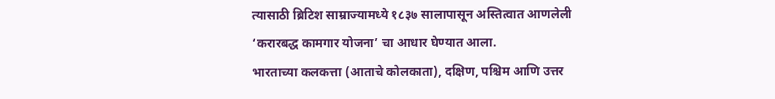त्यासाठी ब्रिटिश साम्राज्यामध्ये १८३७ सालापासून अस्तित्वात आणलेली ‘करारबद्ध कामगार योजना’ चा आधार घेण्यात आला.
भारताच्या कलकत्ता (आताचे कोलकाता), दक्षिण, पश्चिम आणि उत्तर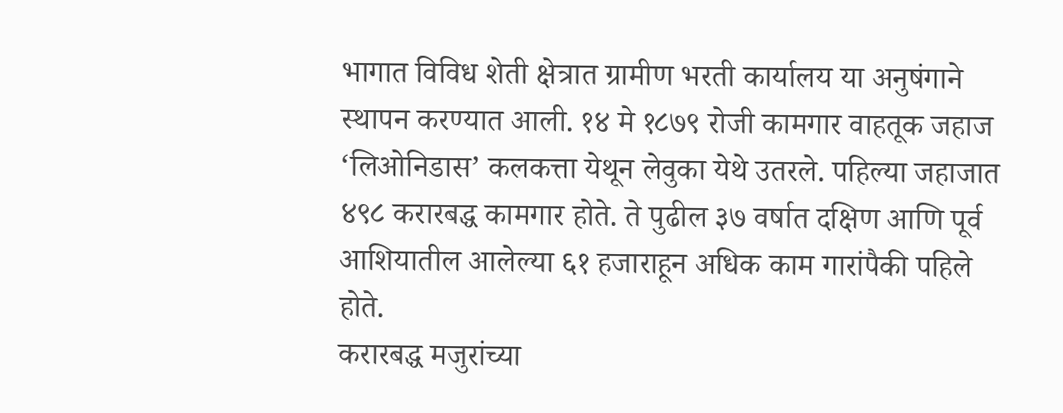भागात विविध शेती क्षेत्रात ग्रामीण भरती कार्यालय या अनुषंगाने स्थापन करण्यात आली. १४ मे १८७९ रोजी कामगार वाहतूक जहाज ‘लिओनिडास’ कलकत्ता येथून लेवुका येथे उतरले. पहिल्या जहाजात ४९८ करारबद्ध कामगार होते. ते पुढील ३७ वर्षात दक्षिण आणि पूर्व आशियातील आलेल्या ६१ हजाराहून अधिक काम गारांपैकी पहिले होते.
करारबद्ध मजुरांच्या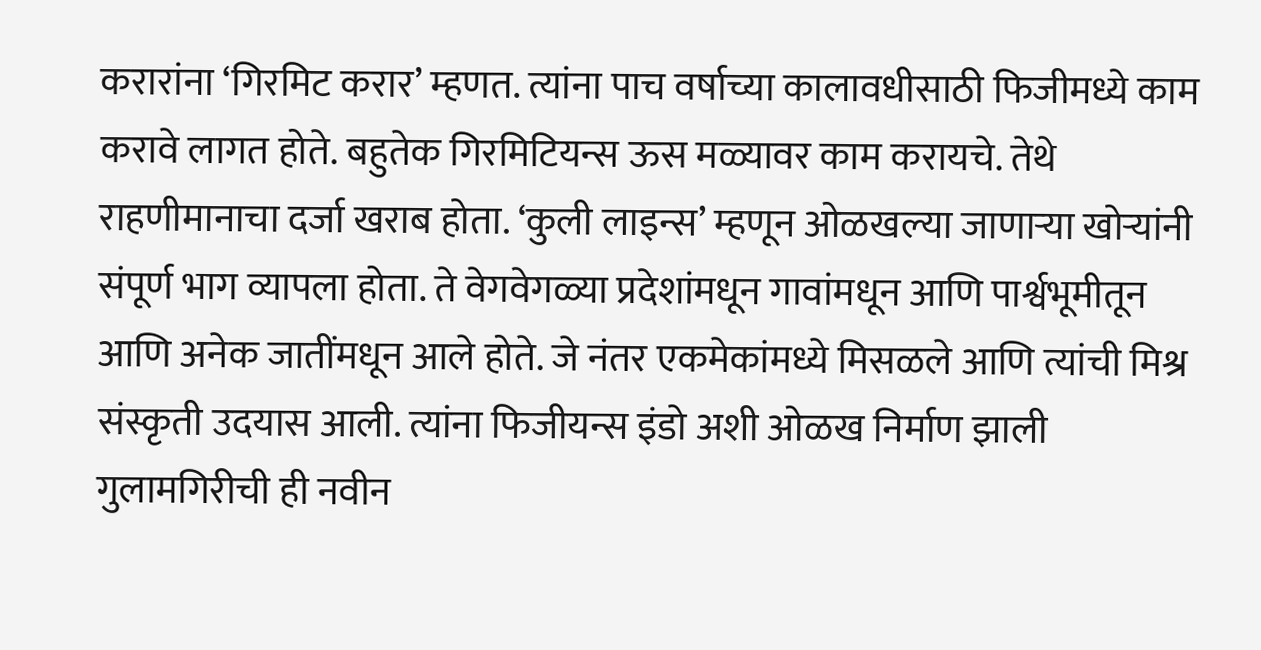करारांना ‘गिरमिट करार’ म्हणत. त्यांना पाच वर्षाच्या कालावधीसाठी फिजीमध्ये काम करावे लागत होते. बहुतेक गिरमिटियन्स ऊस मळ्यावर काम करायचे. तेथे राहणीमानाचा दर्जा खराब होता. ‘कुली लाइन्स’ म्हणून ओळखल्या जाणाऱ्या खोऱ्यांनी संपूर्ण भाग व्यापला होता. ते वेगवेगळ्या प्रदेशांमधून गावांमधून आणि पार्श्वभूमीतून आणि अनेक जातींमधून आले होते. जे नंतर एकमेकांमध्ये मिसळले आणि त्यांची मिश्र संस्कृती उदयास आली. त्यांना फिजीयन्स इंडो अशी ओळख निर्माण झाली गुलामगिरीची ही नवीन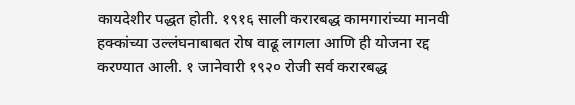कायदेशीर पद्धत होती. १९१६ साली करारबद्ध कामगारांच्या मानवी हक्कांच्या उल्लंघनाबाबत रोष वाढू लागला आणि ही योजना रद्द करण्यात आली. १ जानेवारी १९२० रोजी सर्व करारबद्ध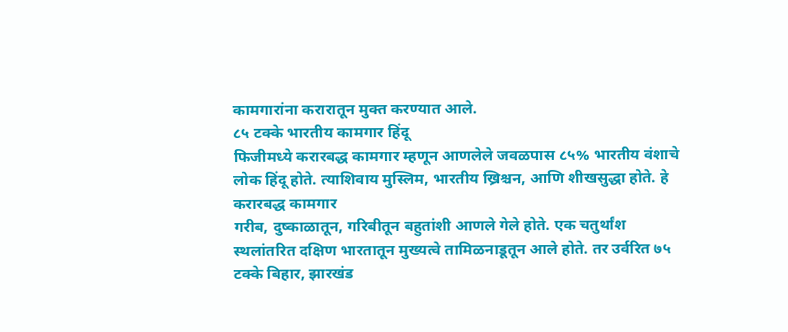कामगारांना करारातून मुक्त करण्यात आले.
८५ टक्के भारतीय कामगार हिंदू
फिजीमध्ये करारबद्ध कामगार म्हणून आणलेले जवळपास ८५% भारतीय वंशाचे लोक हिंदू होते. त्याशिवाय मुस्लिम, भारतीय ख्रिश्चन, आणि शीखसुद्धा होते. हे करारबद्ध कामगार
गरीब, दुष्काळातून, गरिबीतून बहुतांशी आणले गेले होते. एक चतुर्थांश स्थलांतरित दक्षिण भारतातून मुख्यत्वे तामिळनाडूतून आले होते. तर उर्वरित ७५ टक्के बिहार, झारखंड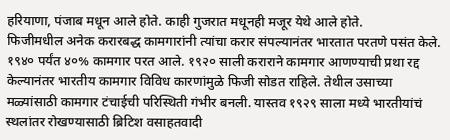हरियाणा, पंजाब मधून आले होते. काही गुजरात मधूनही मजूर येथे आले होते.
फिजीमधील अनेक करारबद्ध कामगारांनी त्यांचा करार संपल्यानंतर भारतात परतणे पसंत केले. १९४० पर्यंत ४०% कामगार परत आले. १९२० साली कराराने कामगार आणण्याची प्रथा रद्द केल्यानंतर भारतीय कामगार विविध कारणांमुळे फिजी सोडत राहिले. तेथील उसाच्या मळ्यांसाठी कामगार टंचाईची परिस्थिती गंभीर बनली. यास्तव १९२९ साला मध्ये भारतीयांचं स्थलांतर रोखण्यासाठी ब्रिटिश वसाहतवादी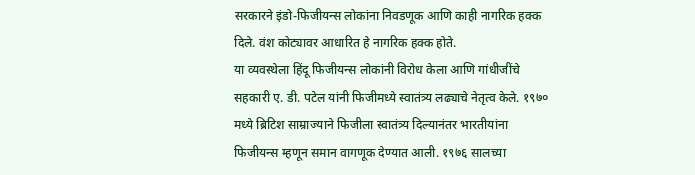सरकारने इंडो-फिजीयन्स लोकांना निवडणूक आणि काही नागरिक हक्क दिले. वंश कोट्यावर आधारित हे नागरिक हक्क होते.
या व्यवस्थेला हिंदू फिजीयन्स लोकांनी विरोध केला आणि गांधीजींचे सहकारी ए. डी. पटेल यांनी फिजीमध्ये स्वातंत्र्य लढ्याचे नेतृत्व केले. १९७० मध्ये ब्रिटिश साम्राज्याने फिजीला स्वातंत्र्य दिल्यानंतर भारतीयांना फिजीयन्स म्हणून समान वागणूक देण्यात आली. १९७६ सालच्या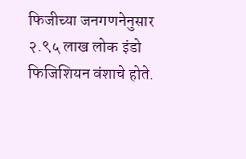फिजीच्या जनगणनेनुसार २.९५ लाख लोक इंडो फिजिशियन वंशाचे होते.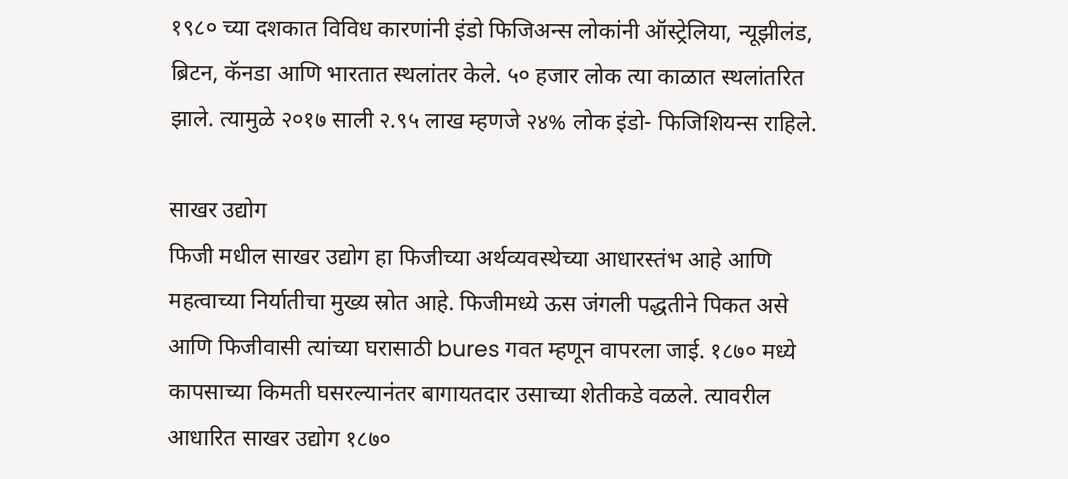१९८० च्या दशकात विविध कारणांनी इंडो फिजिअन्स लोकांनी ऑस्ट्रेलिया, न्यूझीलंड, ब्रिटन, कॅनडा आणि भारतात स्थलांतर केले. ५० हजार लोक त्या काळात स्थलांतरित झाले. त्यामुळे २०१७ साली २.९५ लाख म्हणजे २४% लोक इंडो- फिजिशियन्स राहिले.

साखर उद्योग
फिजी मधील साखर उद्योग हा फिजीच्या अर्थव्यवस्थेच्या आधारस्तंभ आहे आणि महत्वाच्या निर्यातीचा मुख्य स्रोत आहे. फिजीमध्ये ऊस जंगली पद्धतीने पिकत असे आणि फिजीवासी त्यांच्या घरासाठी bures गवत म्हणून वापरला जाई. १८७० मध्ये कापसाच्या किमती घसरल्यानंतर बागायतदार उसाच्या शेतीकडे वळले. त्यावरील आधारित साखर उद्योग १८७०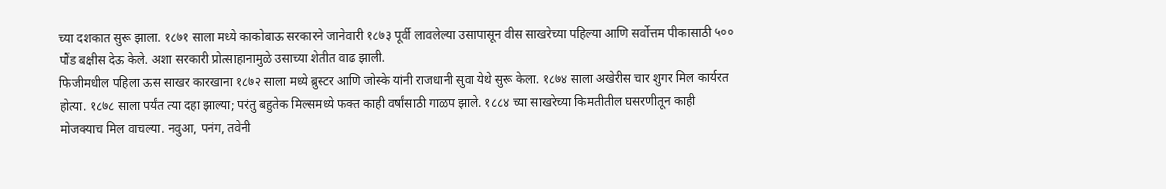च्या दशकात सुरू झाला. १८७१ साला मध्ये काकोबाऊ सरकारने जानेवारी १८७३ पूर्वी लावलेल्या उसापासून वीस साखरेच्या पहिल्या आणि सर्वोत्तम पीकासाठी ५०० पौंड बक्षीस देऊ केले. अशा सरकारी प्रोत्साहानामुळे उसाच्या शेतीत वाढ झाली.
फिजीमधील पहिला ऊस साखर कारखाना १८७२ साला मध्ये ब्रुस्टर आणि जोस्के यांनी राजधानी सुवा येथे सुरू केला. १८७४ साला अखेरीस चार शुगर मिल कार्यरत होत्या. १८७८ साला पर्यंत त्या दहा झाल्या; परंतु बहुतेक मिल्समध्ये फक्त काही वर्षांसाठी गाळप झाले. १८८४ च्या साखरेच्या किमतीतील घसरणीतून काही मोजक्याच मिल वाचल्या. नवुआ, पनंग, तवेनी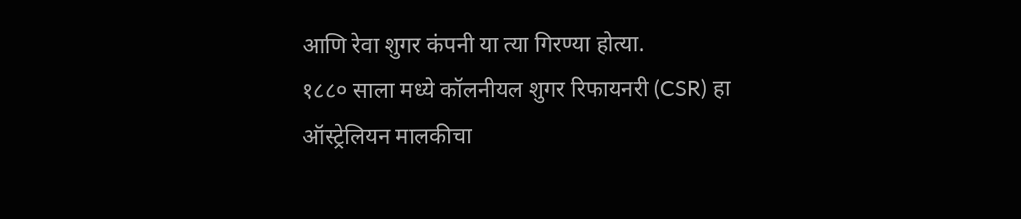आणि रेवा शुगर कंपनी या त्या गिरण्या होत्या.
१८८० साला मध्ये कॉलनीयल शुगर रिफायनरी (CSR) हा ऑस्ट्रेलियन मालकीचा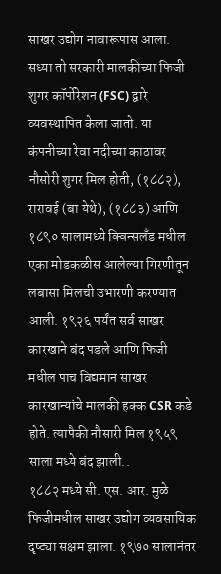साखर उद्योग नावारूपास आला. सध्या तो सरकारी मालकीच्या फिजी शुगर कॉर्पोरेशन (FSC) द्वारे व्यवस्थापित केला जातो. या कंपनीच्या रेवा नदीच्या काठावर नौसोरी शुगर मिल होती, (१८८२), रारावई (बा येथे), (१८८३) आणि १८९० सालामध्ये क्विन्सलँड मधील एका मोडकळीस आलेल्या गिरणीतून लबासा मिलची उभारणी करण्यात आली. १९२६ पर्यंत सर्व साखर कारखाने बंद पडले आणि फिजी मधील पाच विद्यमान साखर कारखान्यांचे मालकी हक्क CSR कडे होते. त्यापैकी नौसारी मिल १९५९ साला मध्ये बंद झाली..
१८८२ मध्ये सी. एस. आर. मुळे फिजीमधील साखर उद्योग व्यवसायिक दृष्ट्या सक्षम झाला. १९७० सालानंतर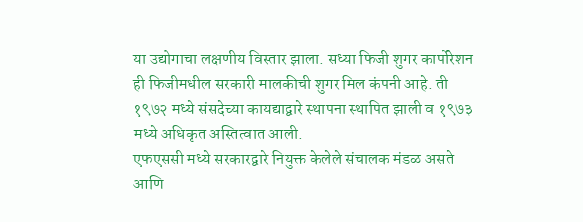या उद्योगाचा लक्षणीय विस्तार झाला. सध्या फिजी शुगर कार्पोरेशन ही फिजीमधील सरकारी मालकीची शुगर मिल कंपनी आहे. ती १९७२ मध्ये संसदेच्या कायद्याद्वारे स्थापना स्थापित झाली व १९७३ मध्ये अधिकृत अस्तित्वात आली.
एफएससी मध्ये सरकारद्वारे नियुक्त केलेले संचालक मंडळ असते आणि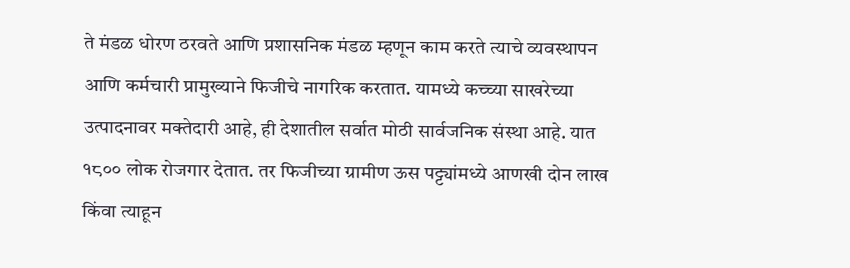ते मंडळ धोरण ठरवते आणि प्रशासनिक मंडळ म्हणून काम करते त्याचे व्यवस्थापन आणि कर्मचारी प्रामुख्याने फिजीचे नागरिक करतात. यामध्ये कच्च्या साखरेच्या उत्पादनावर मक्तेदारी आहे, ही देशातील सर्वात मोठी सार्वजनिक संस्था आहे. यात १८०० लोक रोजगार देतात. तर फिजीच्या ग्रामीण ऊस पट्ट्यांमध्ये आणखी दोन लाख किंवा त्याहून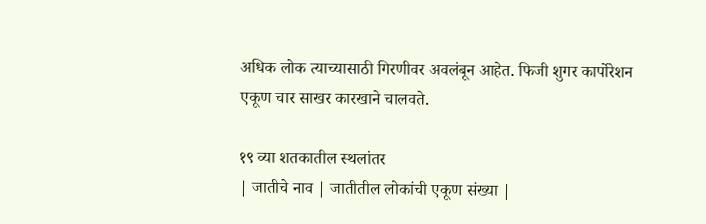अधिक लोक त्याच्यासाठी गिरणीवर अवलंबून आहेत. फिजी शुगर कार्पोरेशन एकूण चार साखर कारखाने चालवते.

१९ व्या शतकातील स्थलांतर
| जातीचे नाव | जातीतील लोकांची एकूण संख्या |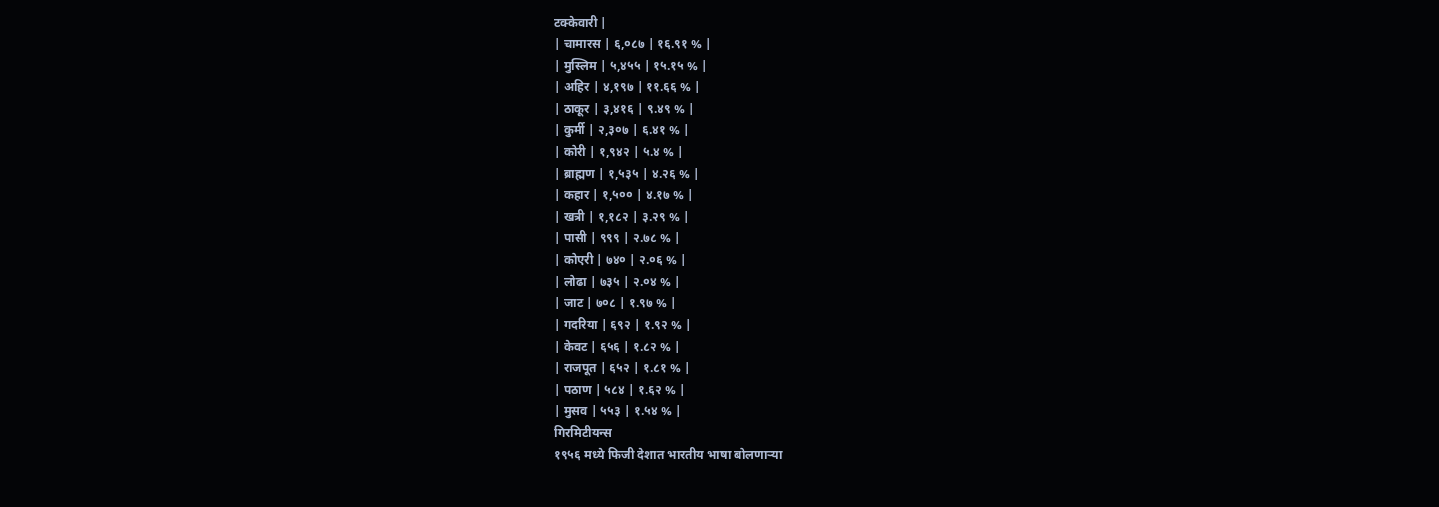टक्केवारी |
| चामारस | ६,०८७ | १६.९१ % |
| मुस्लिम | ५,४५५ | १५.१५ % |
| अहिर | ४,१९७ | ११.६६ % |
| ठाकूर | ३,४१६ | ९.४९ % |
| कुर्मी | २,३०७ | ६.४१ % |
| कोरी | १,९४२ | ५.४ % |
| ब्राह्मण | १,५३५ | ४.२६ % |
| कहार | १,५०० | ४.१७ % |
| खत्री | १,१८२ | ३.२९ % |
| पासी | ९९९ | २.७८ % |
| कोएरी | ७४० | २.०६ % |
| लोढा | ७३५ | २.०४ % |
| जाट | ७०८ | १.९७ % |
| गदरिया | ६९२ | १.९२ % |
| केवट | ६५६ | १.८२ % |
| राजपूत | ६५२ | १.८१ % |
| पठाण | ५८४ | १.६२ % |
| मुसव | ५५३ | १.५४ % |
गिरमिटीयन्स
१९५६ मध्ये फिजी देशात भारतीय भाषा बोलणाऱ्या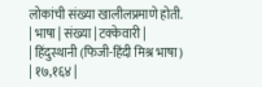लोकांची संख्या खालीलप्रमाणे होती.
| भाषा | संख्या | टक्केवारी |
| हिंदुस्थानी (फिजी-हिंदी मिश्र भाषा) | १७,१६४ |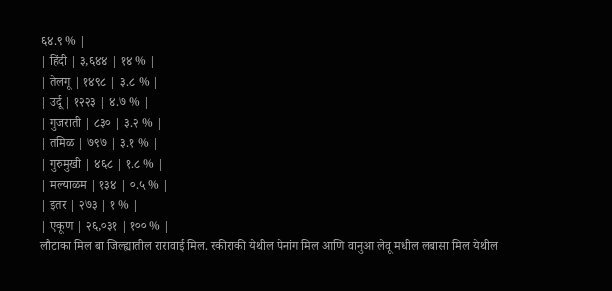६४.९ % |
| हिंदी | ३,६४४ | १४ % |
| तेलगू | १४९८ | ३.८ % |
| उर्दू | १२२३ | ४.७ % |
| गुजराती | ८३० | ३.२ % |
| तमिळ | ७९७ | ३.१ % |
| गुरुमुखी | ४६८ | १.८ % |
| मल्याळम | १३४ | ०.५ % |
| इतर | २७३ | १ % |
| एकूण | २६,०३१ | १०० % |
लौटाका मिल बा जिल्ह्यातील रारावाई मिल. रकीराकी येथील पेनांग मिल आणि वानुआ लेवू मधील लबासा मिल येथील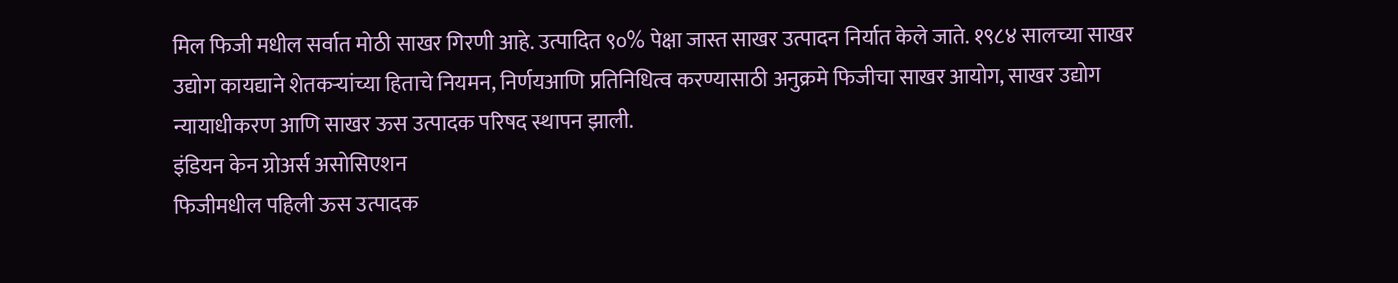मिल फिजी मधील सर्वात मोठी साखर गिरणी आहे. उत्पादित ९०% पेक्षा जास्त साखर उत्पादन निर्यात केले जाते. १९८४ सालच्या साखर उद्योग कायद्याने शेतकऱ्यांच्या हिताचे नियमन, निर्णयआणि प्रतिनिधित्व करण्यासाठी अनुक्रमे फिजीचा साखर आयोग, साखर उद्योग न्यायाधीकरण आणि साखर ऊस उत्पादक परिषद स्थापन झाली.
इंडियन केन ग्रोअर्स असोसिएशन
फिजीमधील पहिली ऊस उत्पादक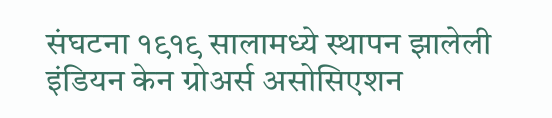संघटना १९१९ सालामध्ये स्थापन झालेली इंडियन केन ग्रोअर्स असोसिएशन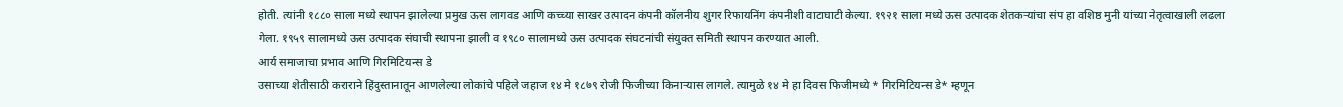होती. त्यांनी १८८० साला मध्ये स्थापन झालेल्या प्रमुख ऊस लागवड आणि कच्च्या साखर उत्पादन कंपनी कॉलनीय शुगर रिफायनिंग कंपनीशी वाटाघाटी केल्या. १९२१ साला मध्ये ऊस उत्पादक शेतकऱ्यांचा संप हा वशिष्ठ मुनी यांच्या नेतृत्वाखाली लढला गेला. १९५९ सालामध्ये ऊस उत्पादक संघाची स्थापना झाली व १९८० सालामध्ये ऊस उत्पादक संघटनांची संयुक्त समिती स्थापन करण्यात आली.
आर्य समाजाचा प्रभाव आणि गिरमिटियन्स डे
उसाच्या शेतीसाठी कराराने हिंदुस्तानातून आणलेल्या लोकांचे पहिले जहाज १४ मे १८७९ रोजी फिजीच्या किनाऱ्यास लागले. त्यामुळे १४ मे हा दिवस फिजीमध्ये * गिरमिटियन्स डे* म्हणून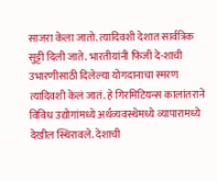साजरा केला जातो. त्यादिवशी देशात सार्वत्रिक सुट्टी दिली जाते. भारतीयांनी फिजी दे-शाची उभारणीसाठी दिलेल्या योगदानाचा स्मरण त्यादिवशी केलं जातं. हे गिरमिटियन्स कालांतराने विविध उद्योगांमध्ये अर्थव्यवस्थेमध्ये व्यापारामध्ये देखील स्थिरावले. देशाची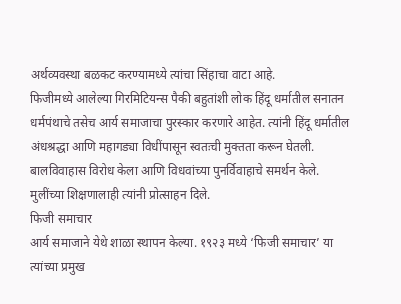अर्थव्यवस्था बळकट करण्यामध्ये त्यांचा सिंहाचा वाटा आहे.
फिजीमध्ये आलेल्या गिरमिटियन्स पैकी बहुतांशी लोक हिंदू धर्मातील सनातन धर्मपंथाचे तसेच आर्य समाजाचा पुरस्कार करणारे आहेत. त्यांनी हिंदू धर्मातील अंधश्रद्धा आणि महागड्या विधींपासून स्वतःची मुक्तता करून घेतली. बालविवाहास विरोध केला आणि विधवांच्या पुनर्विवाहाचे समर्थन केले. मुलींच्या शिक्षणालाही त्यांनी प्रोत्साहन दिले.
फिजी समाचार
आर्य समाजाने येथे शाळा स्थापन केल्या. १९२३ मध्ये ‘फिजी समाचार’ या त्यांच्या प्रमुख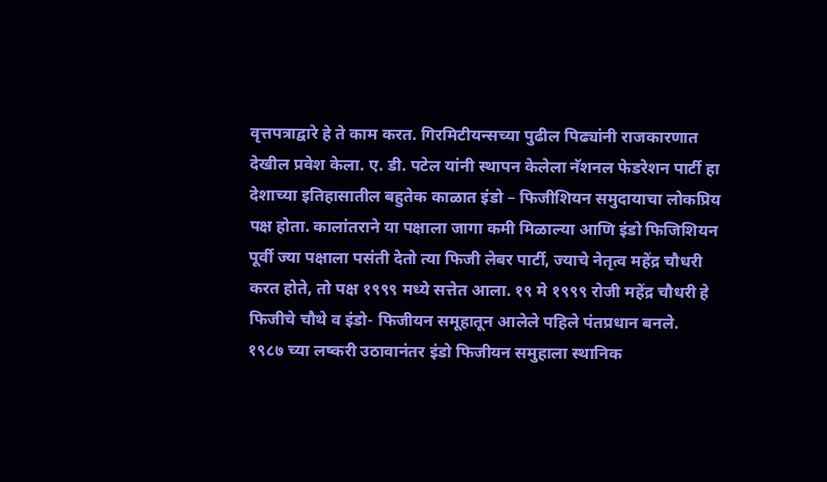वृत्तपत्राद्वारे हे ते काम करत. गिरमिटीयन्सच्या पुढील पिढ्यांनी राजकारणात देखील प्रवेश केला. ए. डी. पटेल यांनी स्थापन केलेला नॅशनल फेडरेशन पार्टी हा देशाच्या इतिहासातील बहुतेक काळात इंडो – फिजीशियन समुदायाचा लोकप्रिय पक्ष होता. कालांतराने या पक्षाला जागा कमी मिळाल्या आणि इंडो फिजिशियन पूर्वी ज्या पक्षाला पसंती देतो त्या फिजी लेबर पार्टी, ज्याचे नेतृत्व महेंद्र चौधरी करत होते, तो पक्ष १९९९ मध्ये सत्तेत आला. १९ मे १९९९ रोजी महेंद्र चौधरी हे फिजीचे चौथे व इंडो- फिजीयन समूहातून आलेले पहिले पंतप्रधान बनले.
१९८७ च्या लष्करी उठावानंतर इंडो फिजीयन समुहाला स्थानिक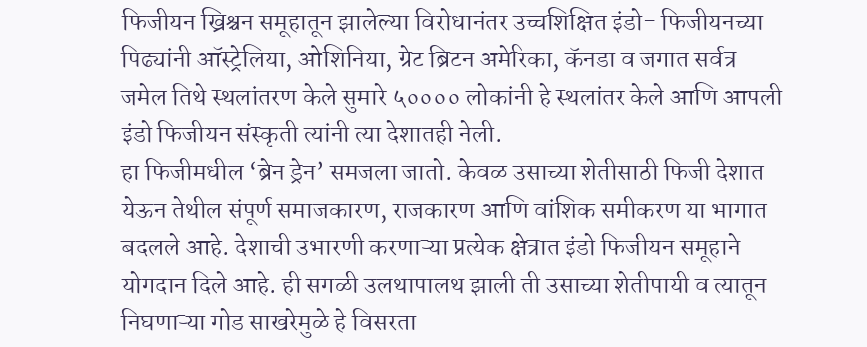फिजीयन ख्रिश्चन समूहातून झालेल्या विरोधानंतर उच्चशिक्षित इंडो- फिजीयनच्या पिढ्यांनी ऑस्ट्रेलिया, ओशिनिया, ग्रेट ब्रिटन अमेरिका, कॅनडा व जगात सर्वत्र जमेल तिथे स्थलांतरण केले सुमारे ५०००० लोकांनी हे स्थलांतर केले आणि आपली इंडो फिजीयन संस्कृती त्यांनी त्या देशातही नेली.
हा फिजीमधील ‘ब्रेन ड्रेन’ समजला जातो. केवळ उसाच्या शेतीसाठी फिजी देशात येऊन तेथील संपूर्ण समाजकारण, राजकारण आणि वांशिक समीकरण या भागात बदलले आहे. देशाची उभारणी करणाऱ्या प्रत्येक क्षेत्रात इंडो फिजीयन समूहाने योगदान दिले आहे. ही सगळी उलथापालथ झाली ती उसाच्या शेतीपायी व त्यातून निघणाऱ्या गोड साखरेमुळे हे विसरता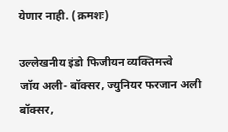येणार नाही. (क्रमशः)

उल्लेखनीय इंडो फिजीयन व्यक्तिमत्त्वे
जॉय अली- बॉक्सर, ज्युनियर फरजान अली बॉक्सर,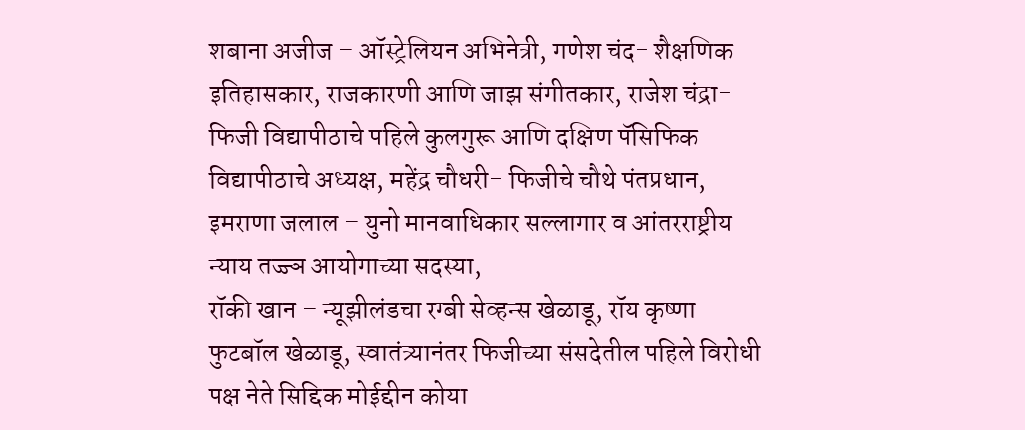शबाना अजीज – ऑस्ट्रेलियन अभिनेत्री, गणेश चंद- शैक्षणिक इतिहासकार, राजकारणी आणि जाझ संगीतकार, राजेश चंद्रा- फिजी विद्यापीठाचे पहिले कुलगुरू आणि दक्षिण पॅसिफिक विद्यापीठाचे अध्यक्ष, महेंद्र चौधरी- फिजीचे चौथे पंतप्रधान, इमराणा जलाल – युनो मानवाधिकार सल्लागार व आंतरराष्ट्रीय न्याय तज्ज्ञ आयोगाच्या सदस्या,
रॉकी खान – न्यूझीलंडचा रग्बी सेव्हन्स खेळाडू, रॉय कृष्णा फुटबॉल खेळाडू, स्वातंत्र्यानंतर फिजीच्या संसदेतील पहिले विरोधी पक्ष नेते सिद्दिक मोईद्दीन कोया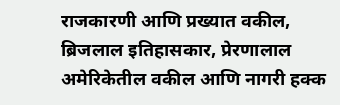राजकारणी आणि प्रख्यात वकील, ब्रिजलाल इतिहासकार, प्रेरणालाल अमेरिकेतील वकील आणि नागरी हक्क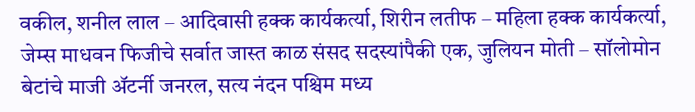वकील, शनील लाल – आदिवासी हक्क कार्यकर्त्या, शिरीन लतीफ – महिला हक्क कार्यकर्त्या,
जेम्स माधवन फिजीचे सर्वात जास्त काळ संसद सदस्यांपैकी एक, जुलियन मोती – सॉलोमोन बेटांचे माजी ॲटर्नी जनरल, सत्य नंदन पश्चिम मध्य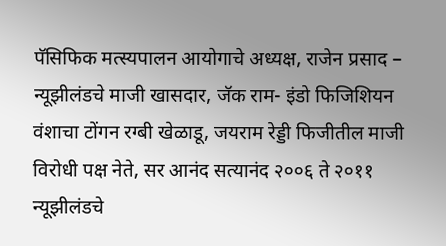पॅसिफिक मत्स्यपालन आयोगाचे अध्यक्ष, राजेन प्रसाद – न्यूझीलंडचे माजी खासदार, जॅक राम- इंडो फिजिशियन वंशाचा टोंगन रग्बी खेळाडू, जयराम रेड्डी फिजीतील माजी विरोधी पक्ष नेते, सर आनंद सत्यानंद २००६ ते २०११ न्यूझीलंडचे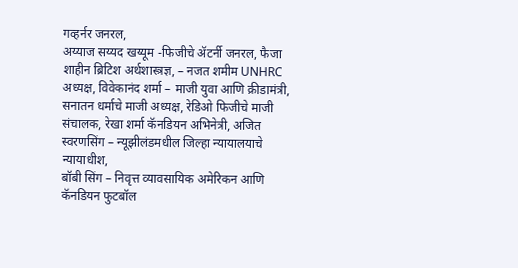गव्हर्नर जनरल,
अय्याज सय्यद खय्यूम -फिजीचे ॲटर्नी जनरल, फैजा शाहीन ब्रिटिश अर्थशास्त्रज्ञ, – नजत शमीम UNHRC अध्यक्ष, विवेकानंद शर्मा – माजी युवा आणि क्रीडामंत्री, सनातन धर्माचे माजी अध्यक्ष, रेडिओ फिजीचे माजी संचालक, रेखा शर्मा कॅनडियन अभिनेत्री, अजित स्वरणसिंग – न्यूझीलंडमधील जिल्हा न्यायालयाचे न्यायाधीश,
बॉबी सिंग – निवृत्त व्यावसायिक अमेरिकन आणि कॅनडियन फुटबॉल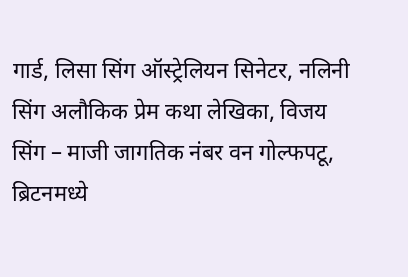गार्ड, लिसा सिंग ऑस्ट्रेलियन सिनेटर, नलिनी सिंग अलौकिक प्रेम कथा लेखिका, विजय सिंग – माजी जागतिक नंबर वन गोल्फपटू, ब्रिटनमध्ये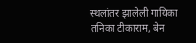स्थलांतर झालेली गायिका तनिका टीकाराम, बेन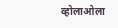व्होलाओला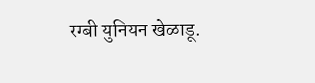रग्बी युनियन खेळाडू.